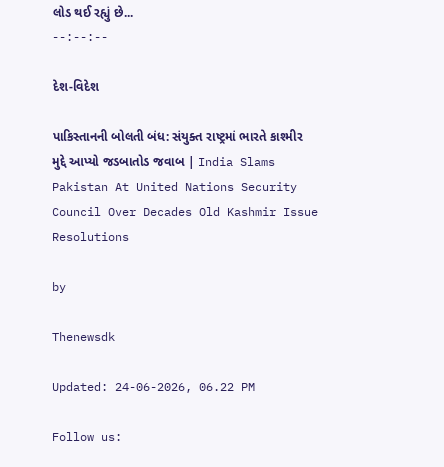લોડ થઈ રહ્યું છે...
--:--:--

દેશ-વિદેશ

પાકિસ્તાનની બોલતી બંધ: સંયુક્ત રાષ્ટ્રમાં ભારતે કાશ્મીર મુદ્દે આપ્યો જડબાતોડ જવાબ | India Slams Pakistan At United Nations Security Council Over Decades Old Kashmir Issue Resolutions

by

Thenewsdk

Updated: 24-06-2026, 06.22 PM

Follow us: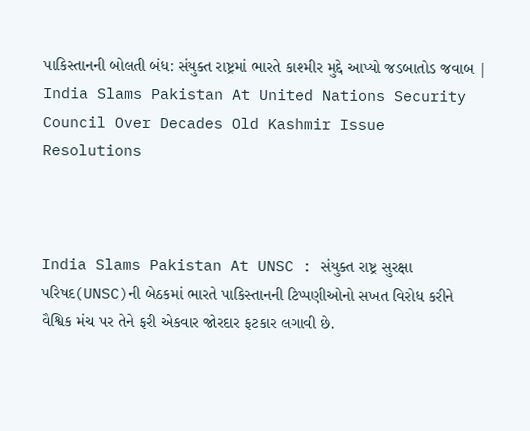પાકિસ્તાનની બોલતી બંધ: સંયુક્ત રાષ્ટ્રમાં ભારતે કાશ્મીર મુદ્દે આપ્યો જડબાતોડ જવાબ | India Slams Pakistan At United Nations Security Council Over Decades Old Kashmir Issue Resolutions



India Slams Pakistan At UNSC : સંયુક્ત રાષ્ટ્ર સુરક્ષા પરિષદ(UNSC)ની બેઠકમાં ભારતે પાકિસ્તાનની ટિપ્પણીઓનો સખત વિરોધ કરીને વૈશ્વિક મંચ પર તેને ફરી એકવાર જોરદાર ફટકાર લગાવી છે.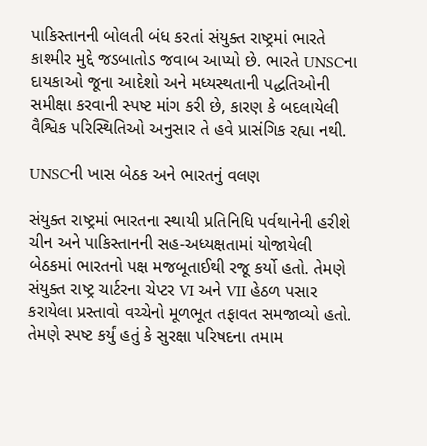પાકિસ્તાનની બોલતી બંધ કરતાં સંયુક્ત રાષ્ટ્રમાં ભારતે કાશ્મીર મુદ્દે જડબાતોડ જવાબ આપ્યો છે. ભારતે UNSCના દાયકાઓ જૂના આદેશો અને મધ્યસ્થતાની પદ્ધતિઓની સમીક્ષા કરવાની સ્પષ્ટ માંગ કરી છે, કારણ કે બદલાયેલી વૈશ્વિક પરિસ્થિતિઓ અનુસાર તે હવે પ્રાસંગિક રહ્યા નથી.

UNSCની ખાસ બેઠક અને ભારતનું વલણ

સંયુક્ત રાષ્ટ્રમાં ભારતના સ્થાયી પ્રતિનિધિ પર્વથાનેની હરીશે ચીન અને પાકિસ્તાનની સહ-અધ્યક્ષતામાં યોજાયેલી બેઠકમાં ભારતનો પક્ષ મજબૂતાઈથી રજૂ કર્યો હતો. તેમણે સંયુક્ત રાષ્ટ્ર ચાર્ટરના ચેપ્ટર VI અને VII હેઠળ પસાર કરાયેલા પ્રસ્તાવો વચ્ચેનો મૂળભૂત તફાવત સમજાવ્યો હતો. તેમણે સ્પષ્ટ કર્યું હતું કે સુરક્ષા પરિષદના તમામ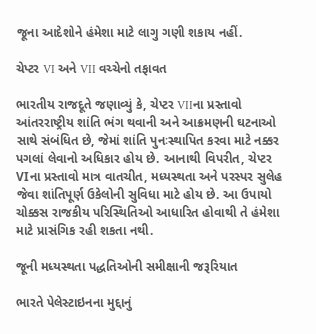જૂના આદેશોને હંમેશા માટે લાગુ ગણી શકાય નહીં.

ચેપ્ટર VI અને VII વચ્ચેનો તફાવત

ભારતીય રાજદૂતે જણાવ્યું કે, ચેપ્ટર VIIના પ્રસ્તાવો આંતરરાષ્ટ્રીય શાંતિ ભંગ થવાની અને આક્રમણની ઘટનાઓ સાથે સંબંધિત છે, જેમાં શાંતિ પુનઃસ્થાપિત કરવા માટે નક્કર પગલાં લેવાનો અધિકાર હોય છે. આનાથી વિપરીત, ચેપ્ટર VIના પ્રસ્તાવો માત્ર વાતચીત, મધ્યસ્થતા અને પરસ્પર સુલેહ જેવા શાંતિપૂર્ણ ઉકેલોની સુવિધા માટે હોય છે. આ ઉપાયો ચોક્કસ રાજકીય પરિસ્થિતિઓ આધારિત હોવાથી તે હંમેશા માટે પ્રાસંગિક રહી શકતા નથી.

જૂની મધ્યસ્થતા પદ્ધતિઓની સમીક્ષાની જરૂરિયાત

ભારતે પેલેસ્ટાઇનના મુદ્દાનું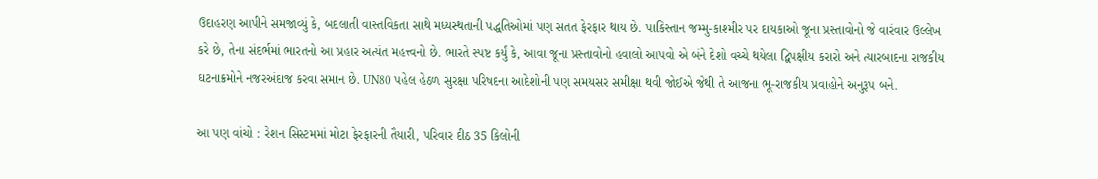ઉદાહરણ આપીને સમજાવ્યું કે, બદલાતી વાસ્તવિકતા સાથે મધ્યસ્થતાની પદ્ધતિઓમાં પણ સતત ફેરફાર થાય છે. પાકિસ્તાન જમ્મુ-કાશ્મીર પર દાયકાઓ જૂના પ્રસ્તાવોનો જે વારંવાર ઉલ્લેખ કરે છે, તેના સંદર્ભમાં ભારતનો આ પ્રહાર અત્યંત મહત્ત્વનો છે. ભારતે સ્પષ્ટ કર્યું કે, આવા જૂના પ્રસ્તાવોનો હવાલો આપવો એ બંને દેશો વચ્ચે થયેલા દ્વિપક્ષીય કરારો અને ત્યારબાદના રાજકીય ઘટનાક્રમોને નજરઅંદાજ કરવા સમાન છે. UN80 પહેલ હેઠળ સુરક્ષા પરિષદના આદેશોની પણ સમયસર સમીક્ષા થવી જોઈએ જેથી તે આજના ભૂ-રાજકીય પ્રવાહોને અનુરૂપ બને.

આ પણ વાંચો : રેશન સિસ્ટમમાં મોટા ફેરફારની તૈયારી, પરિવાર દીઠ 35 કિલોની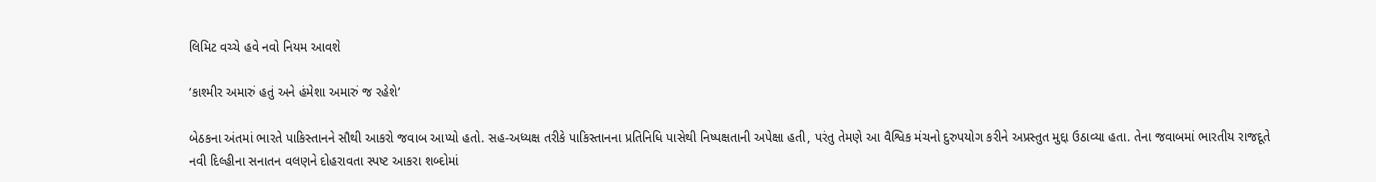લિમિટ વચ્ચે હવે નવો નિયમ આવશે

‘કાશ્મીર અમારું હતું અને હંમેશા અમારું જ રહેશે’

બેઠકના અંતમાં ભારતે પાકિસ્તાનને સૌથી આકરો જવાબ આપ્યો હતો. સહ-અધ્યક્ષ તરીકે પાકિસ્તાનના પ્રતિનિધિ પાસેથી નિષ્પક્ષતાની અપેક્ષા હતી, પરંતુ તેમણે આ વૈશ્વિક મંચનો દુરુપયોગ કરીને અપ્રસ્તુત મુદ્દા ઉઠાવ્યા હતા. તેના જવાબમાં ભારતીય રાજદૂતે નવી દિલ્હીના સનાતન વલણને દોહરાવતા સ્પષ્ટ આકરા શબ્દોમાં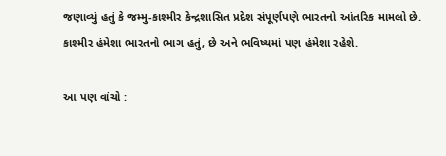જણાવ્યું હતું કે જમ્મુ-કાશ્મીર કેન્દ્રશાસિત પ્રદેશ સંપૂર્ણપણે ભારતનો આંતરિક મામલો છે. કાશ્મીર હંમેશા ભારતનો ભાગ હતું, છે અને ભવિષ્યમાં પણ હંમેશા રહેશે.

આ પણ વાંચો :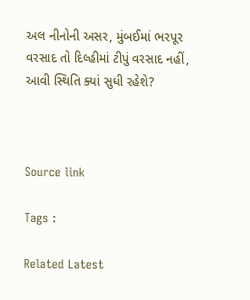અલ નીનોની અસર, મુંબઈમાં ભરપૂર વરસાદ તો દિલ્હીમાં ટીપું વરસાદ નહીં, આવી સ્થિતિ ક્યાં સુધી રહેશે?



Source link

Tags :

Related Latest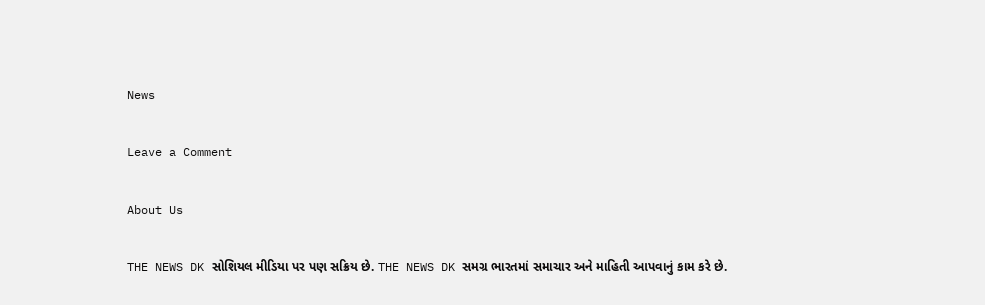News

Leave a Comment

About Us

THE NEWS DK સોશિયલ મીડિયા પર પણ સક્રિય છે. THE NEWS DK સમગ્ર ભારતમાં સમાચાર અને માહિતી આપવાનું કામ કરે છે.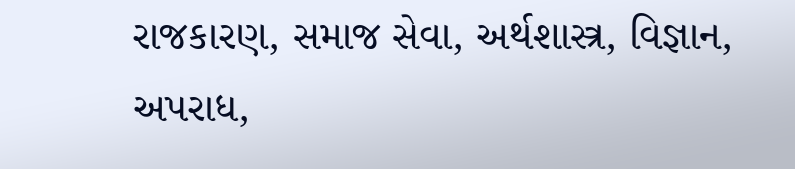રાજકારણ, સમાજ સેવા, અર્થશાસ્ત્ર, વિજ્ઞાન, અપરાધ,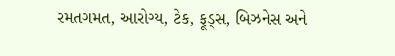રમતગમત, આરોગ્ય, ટેક, ફૂડ્સ, બિઝનેસ અને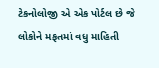ટેકનોલોજી એ એક પોર્ટલ છે જે લોકોને મફતમાં વધુ માહિતી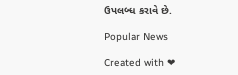ઉપલબ્ધ કરાવે છે.

Popular News

Created with ❤